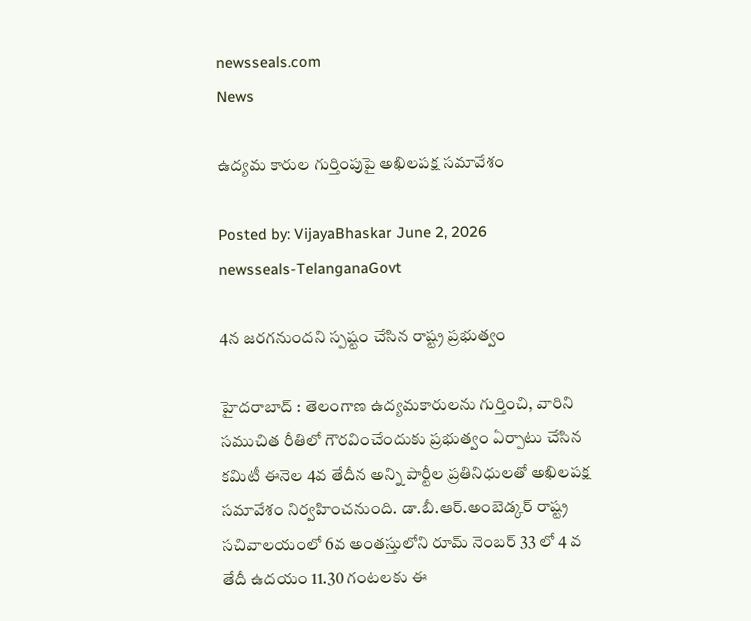newsseals.com
News

ఉద్యమ కారుల గుర్తింపుపై అఖిలపక్ష సమావేశం

Posted by: VijayaBhaskar June 2, 2026
newsseals-TelanganaGovt

4న జ‌ర‌గ‌నుంద‌ని స్ప‌ష్టం చేసిన రాష్ట్ర ప్ర‌భుత్వం

హైదరాబాద్ : తెలంగాణ ఉద్యమకారులను గుర్తించి, వారిని సముచిత రీతిలో గౌరవించేందుకు ప్రభుత్వం ఏర్పాటు చేసిన కమిటీ ఈనెల 4వ తేదీన అన్ని పార్టీల ప్రతినిధులతో అఖిలపక్ష సమావేశం నిర్వహించనుంది. డా.బీ.ఆర్.అంబెడ్కర్ రాష్ట్ర సచివాలయంలో 6వ అంతస్తులోని రూమ్ నెంబర్ 33 లో 4 వ తేదీ ఉదయం 11.30 గంటలకు ఈ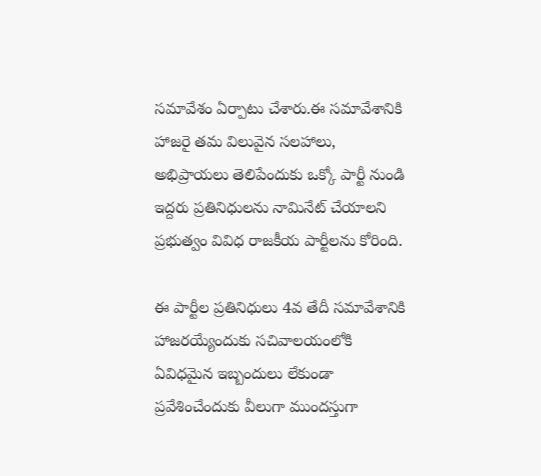సమావేశం ఏర్పాటు చేశారు.ఈ సమావేశానికి హాజరై తమ విలువైన సలహాలు, అభిప్రాయలు తెలిపేందుకు ఒక్కో పార్టీ నుండి ఇద్దరు ప్రతినిధులను నామినేట్ చేయాలని ప్రభుత్వం వివిధ రాజకీయ పార్టీలను కోరింది.

ఈ పార్టీల ప్రతినిధులు 4వ తేదీ సమావేశానికి హాజరయ్యేందుకు సచివాలయంలోకి ఏవిధమైన ఇబ్బందులు లేకుండా ప్రవేశించేందుకు వీలుగా ముందస్తుగా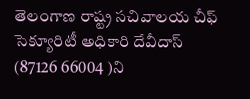తెలంగాణ రాష్ట్ర సచివాలయ చీఫ్ సెక్యూరిటీ అధికారి దేవీదాస్ (87126 66004 )ని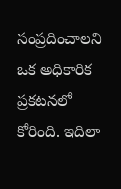సంప్రదించాలని ఒక అధికారిక ప్రకటనలో కోరింది. ఇదిలా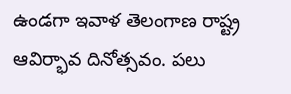ఉండ‌గా ఇవాళ తెలంగాణ రాష్ట్ర ఆవిర్భావ దినోత్స‌వం. ప‌లు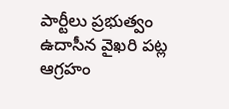పార్టీలు ప్ర‌భుత్వం ఉదాసీన వైఖ‌రి ప‌ట్ల ఆగ్ర‌హం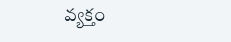వ్య‌క్తం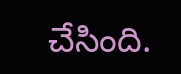చేసింది.